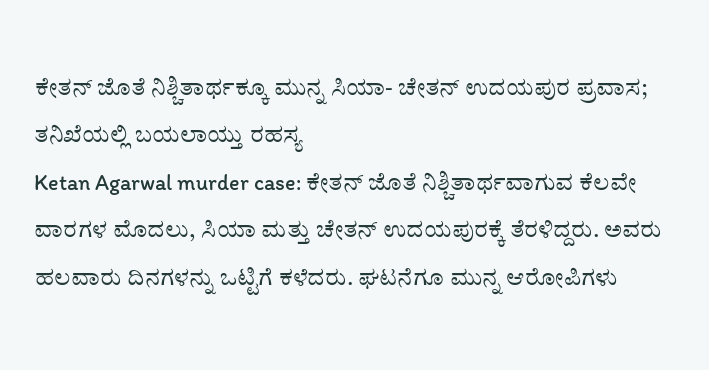ಕೇತನ್ ಜೊತೆ ನಿಶ್ಚಿತಾರ್ಥಕ್ಕೂ ಮುನ್ನ ಸಿಯಾ- ಚೇತನ್ ಉದಯಪುರ ಪ್ರವಾಸ; ತನಿಖೆಯಲ್ಲಿ ಬಯಲಾಯ್ತು ರಹಸ್ಯ
Ketan Agarwal murder case: ಕೇತನ್ ಜೊತೆ ನಿಶ್ಚಿತಾರ್ಥವಾಗುವ ಕೆಲವೇ ವಾರಗಳ ಮೊದಲು, ಸಿಯಾ ಮತ್ತು ಚೇತನ್ ಉದಯಪುರಕ್ಕೆ ತೆರಳಿದ್ದರು. ಅವರು ಹಲವಾರು ದಿನಗಳನ್ನು ಒಟ್ಟಿಗೆ ಕಳೆದರು. ಘಟನೆಗೂ ಮುನ್ನ ಆರೋಪಿಗಳು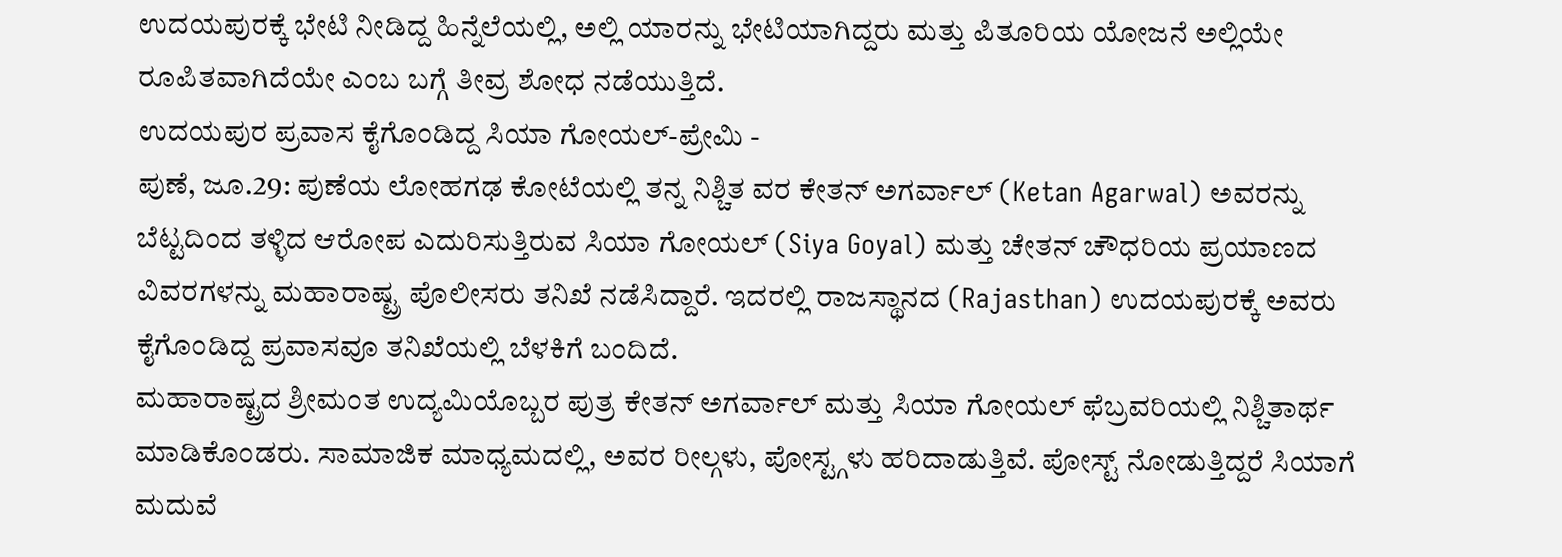ಉದಯಪುರಕ್ಕೆ ಭೇಟಿ ನೀಡಿದ್ದ ಹಿನ್ನೆಲೆಯಲ್ಲಿ, ಅಲ್ಲಿ ಯಾರನ್ನು ಭೇಟಿಯಾಗಿದ್ದರು ಮತ್ತು ಪಿತೂರಿಯ ಯೋಜನೆ ಅಲ್ಲಿಯೇ ರೂಪಿತವಾಗಿದೆಯೇ ಎಂಬ ಬಗ್ಗೆ ತೀವ್ರ ಶೋಧ ನಡೆಯುತ್ತಿದೆ.
ಉದಯಪುರ ಪ್ರವಾಸ ಕೈಗೊಂಡಿದ್ದ ಸಿಯಾ ಗೋಯಲ್-ಪ್ರೇಮಿ -
ಪುಣೆ, ಜೂ.29: ಪುಣೆಯ ಲೋಹಗಢ ಕೋಟೆಯಲ್ಲಿ ತನ್ನ ನಿಶ್ಚಿತ ವರ ಕೇತನ್ ಅಗರ್ವಾಲ್ (Ketan Agarwal) ಅವರನ್ನು ಬೆಟ್ಟದಿಂದ ತಳ್ಳಿದ ಆರೋಪ ಎದುರಿಸುತ್ತಿರುವ ಸಿಯಾ ಗೋಯಲ್ (Siya Goyal) ಮತ್ತು ಚೇತನ್ ಚೌಧರಿಯ ಪ್ರಯಾಣದ ವಿವರಗಳನ್ನು ಮಹಾರಾಷ್ಟ್ರ ಪೊಲೀಸರು ತನಿಖೆ ನಡೆಸಿದ್ದಾರೆ. ಇದರಲ್ಲಿ ರಾಜಸ್ಥಾನದ (Rajasthan) ಉದಯಪುರಕ್ಕೆ ಅವರು ಕೈಗೊಂಡಿದ್ದ ಪ್ರವಾಸವೂ ತನಿಖೆಯಲ್ಲಿ ಬೆಳಕಿಗೆ ಬಂದಿದೆ.
ಮಹಾರಾಷ್ಟ್ರದ ಶ್ರೀಮಂತ ಉದ್ಯಮಿಯೊಬ್ಬರ ಪುತ್ರ ಕೇತನ್ ಅಗರ್ವಾಲ್ ಮತ್ತು ಸಿಯಾ ಗೋಯಲ್ ಫೆಬ್ರವರಿಯಲ್ಲಿ ನಿಶ್ಚಿತಾರ್ಥ ಮಾಡಿಕೊಂಡರು. ಸಾಮಾಜಿಕ ಮಾಧ್ಯಮದಲ್ಲಿ, ಅವರ ರೀಲ್ಗಳು, ಪೋಸ್ಟ್ಗಳು ಹರಿದಾಡುತ್ತಿವೆ. ಪೋಸ್ಟ್ ನೋಡುತ್ತಿದ್ದರೆ ಸಿಯಾಗೆ ಮದುವೆ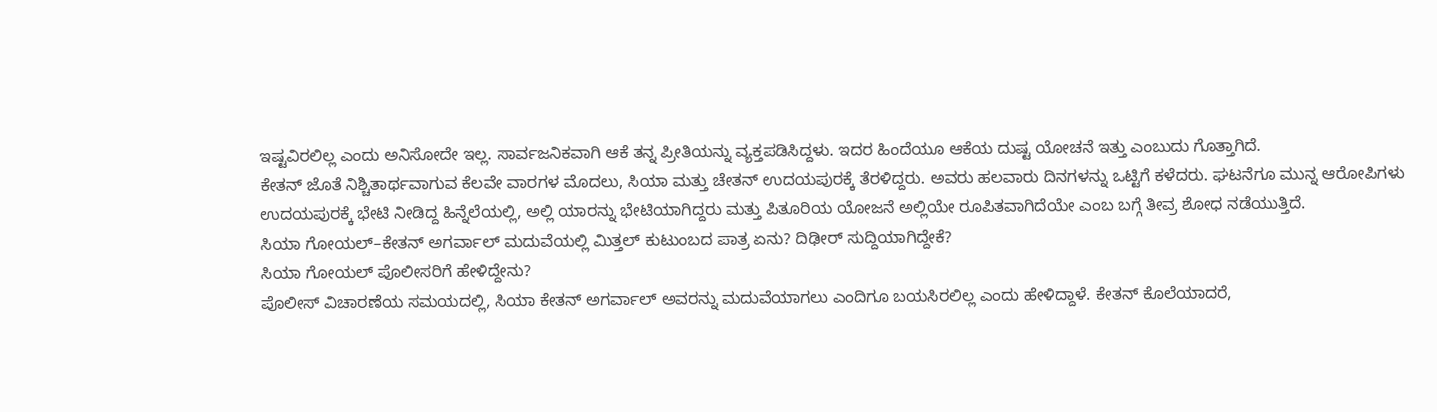ಇಷ್ಟವಿರಲಿಲ್ಲ ಎಂದು ಅನಿಸೋದೇ ಇಲ್ಲ. ಸಾರ್ವಜನಿಕವಾಗಿ ಆಕೆ ತನ್ನ ಪ್ರೀತಿಯನ್ನು ವ್ಯಕ್ತಪಡಿಸಿದ್ದಳು. ಇದರ ಹಿಂದೆಯೂ ಆಕೆಯ ದುಷ್ಟ ಯೋಚನೆ ಇತ್ತು ಎಂಬುದು ಗೊತ್ತಾಗಿದೆ.
ಕೇತನ್ ಜೊತೆ ನಿಶ್ಚಿತಾರ್ಥವಾಗುವ ಕೆಲವೇ ವಾರಗಳ ಮೊದಲು, ಸಿಯಾ ಮತ್ತು ಚೇತನ್ ಉದಯಪುರಕ್ಕೆ ತೆರಳಿದ್ದರು. ಅವರು ಹಲವಾರು ದಿನಗಳನ್ನು ಒಟ್ಟಿಗೆ ಕಳೆದರು. ಘಟನೆಗೂ ಮುನ್ನ ಆರೋಪಿಗಳು ಉದಯಪುರಕ್ಕೆ ಭೇಟಿ ನೀಡಿದ್ದ ಹಿನ್ನೆಲೆಯಲ್ಲಿ, ಅಲ್ಲಿ ಯಾರನ್ನು ಭೇಟಿಯಾಗಿದ್ದರು ಮತ್ತು ಪಿತೂರಿಯ ಯೋಜನೆ ಅಲ್ಲಿಯೇ ರೂಪಿತವಾಗಿದೆಯೇ ಎಂಬ ಬಗ್ಗೆ ತೀವ್ರ ಶೋಧ ನಡೆಯುತ್ತಿದೆ.
ಸಿಯಾ ಗೋಯಲ್–ಕೇತನ್ ಅಗರ್ವಾಲ್ ಮದುವೆಯಲ್ಲಿ ಮಿತ್ತಲ್ ಕುಟುಂಬದ ಪಾತ್ರ ಏನು? ದಿಢೀರ್ ಸುದ್ದಿಯಾಗಿದ್ದೇಕೆ?
ಸಿಯಾ ಗೋಯಲ್ ಪೊಲೀಸರಿಗೆ ಹೇಳಿದ್ದೇನು?
ಪೊಲೀಸ್ ವಿಚಾರಣೆಯ ಸಮಯದಲ್ಲಿ, ಸಿಯಾ ಕೇತನ್ ಅಗರ್ವಾಲ್ ಅವರನ್ನು ಮದುವೆಯಾಗಲು ಎಂದಿಗೂ ಬಯಸಿರಲಿಲ್ಲ ಎಂದು ಹೇಳಿದ್ದಾಳೆ. ಕೇತನ್ ಕೊಲೆಯಾದರೆ,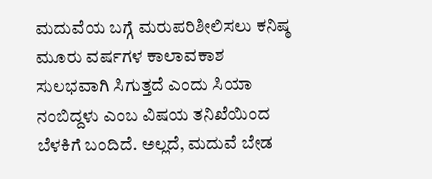ಮದುವೆಯ ಬಗ್ಗೆ ಮರುಪರಿಶೀಲಿಸಲು ಕನಿಷ್ಠ ಮೂರು ವರ್ಷಗಳ ಕಾಲಾವಕಾಶ ಸುಲಭವಾಗಿ ಸಿಗುತ್ತದೆ ಎಂದು ಸಿಯಾ ನಂಬಿದ್ದಳು ಎಂಬ ವಿಷಯ ತನಿಖೆಯಿಂದ ಬೆಳಕಿಗೆ ಬಂದಿದೆ. ಅಲ್ಲದೆ, ಮದುವೆ ಬೇಡ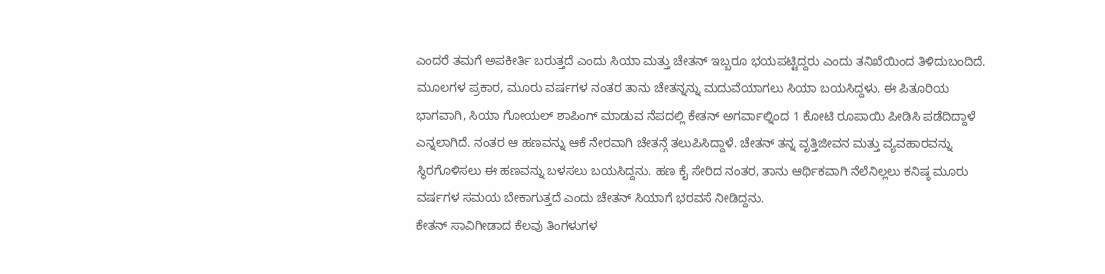ಎಂದರೆ ತಮಗೆ ಅಪಕೀರ್ತಿ ಬರುತ್ತದೆ ಎಂದು ಸಿಯಾ ಮತ್ತು ಚೇತನ್ ಇಬ್ಬರೂ ಭಯಪಟ್ಟಿದ್ದರು ಎಂದು ತನಿಖೆಯಿಂದ ತಿಳಿದುಬಂದಿದೆ.
ಮೂಲಗಳ ಪ್ರಕಾರ, ಮೂರು ವರ್ಷಗಳ ನಂತರ ತಾನು ಚೇತನ್ನನ್ನು ಮದುವೆಯಾಗಲು ಸಿಯಾ ಬಯಸಿದ್ದಳು. ಈ ಪಿತೂರಿಯ ಭಾಗವಾಗಿ, ಸಿಯಾ ಗೋಯಲ್ ಶಾಪಿಂಗ್ ಮಾಡುವ ನೆಪದಲ್ಲಿ ಕೇತನ್ ಅಗರ್ವಾಲ್ನಿಂದ 1 ಕೋಟಿ ರೂಪಾಯಿ ಪೀಡಿಸಿ ಪಡೆದಿದ್ದಾಳೆ ಎನ್ನಲಾಗಿದೆ. ನಂತರ ಆ ಹಣವನ್ನು ಆಕೆ ನೇರವಾಗಿ ಚೇತನ್ಗೆ ತಲುಪಿಸಿದ್ದಾಳೆ. ಚೇತನ್ ತನ್ನ ವೃತ್ತಿಜೀವನ ಮತ್ತು ವ್ಯವಹಾರವನ್ನು ಸ್ಥಿರಗೊಳಿಸಲು ಈ ಹಣವನ್ನು ಬಳಸಲು ಬಯಸಿದ್ದನು. ಹಣ ಕೈ ಸೇರಿದ ನಂತರ, ತಾನು ಆರ್ಥಿಕವಾಗಿ ನೆಲೆನಿಲ್ಲಲು ಕನಿಷ್ಠ ಮೂರು ವರ್ಷಗಳ ಸಮಯ ಬೇಕಾಗುತ್ತದೆ ಎಂದು ಚೇತನ್ ಸಿಯಾಗೆ ಭರವಸೆ ನೀಡಿದ್ದನು.
ಕೇತನ್ ಸಾವಿಗೀಡಾದ ಕೆಲವು ತಿಂಗಳುಗಳ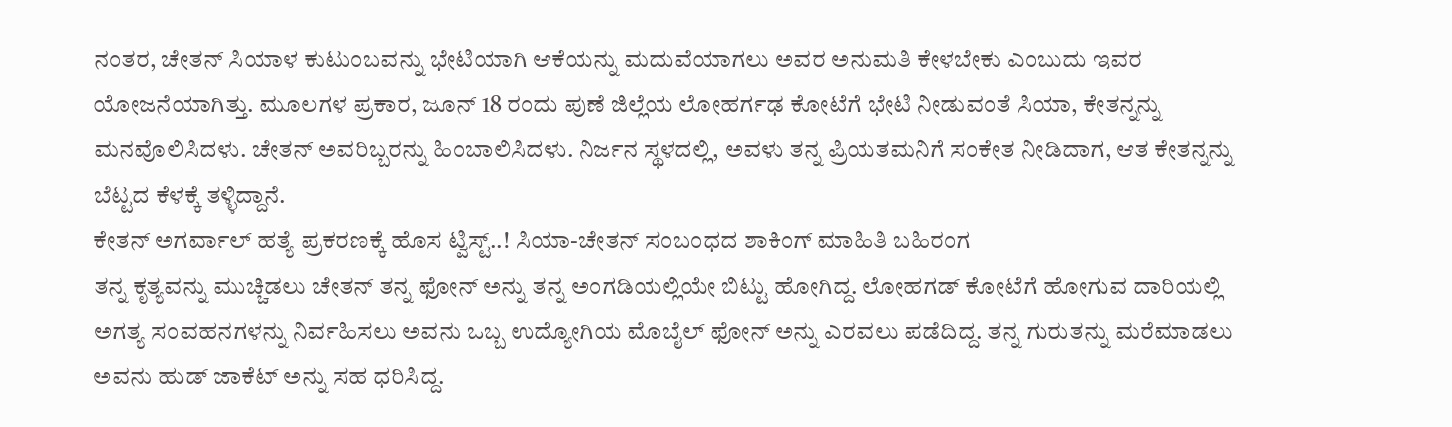ನಂತರ, ಚೇತನ್ ಸಿಯಾಳ ಕುಟುಂಬವನ್ನು ಭೇಟಿಯಾಗಿ ಆಕೆಯನ್ನು ಮದುವೆಯಾಗಲು ಅವರ ಅನುಮತಿ ಕೇಳಬೇಕು ಎಂಬುದು ಇವರ ಯೋಜನೆಯಾಗಿತ್ತು. ಮೂಲಗಳ ಪ್ರಕಾರ, ಜೂನ್ 18 ರಂದು ಪುಣೆ ಜಿಲ್ಲೆಯ ಲೋಹರ್ಗಢ ಕೋಟೆಗೆ ಭೇಟಿ ನೀಡುವಂತೆ ಸಿಯಾ, ಕೇತನ್ನನ್ನು ಮನವೊಲಿಸಿದಳು. ಚೇತನ್ ಅವರಿಬ್ಬರನ್ನು ಹಿಂಬಾಲಿಸಿದಳು. ನಿರ್ಜನ ಸ್ಥಳದಲ್ಲಿ, ಅವಳು ತನ್ನ ಪ್ರಿಯತಮನಿಗೆ ಸಂಕೇತ ನೀಡಿದಾಗ, ಆತ ಕೇತನ್ನನ್ನು ಬೆಟ್ಟದ ಕೆಳಕ್ಕೆ ತಳ್ಳಿದ್ದಾನೆ.
ಕೇತನ್ ಅಗರ್ವಾಲ್ ಹತ್ಯೆ ಪ್ರಕರಣಕ್ಕೆ ಹೊಸ ಟ್ವಿಸ್ಟ್..! ಸಿಯಾ-ಚೇತನ್ ಸಂಬಂಧದ ಶಾಕಿಂಗ್ ಮಾಹಿತಿ ಬಹಿರಂಗ
ತನ್ನ ಕೃತ್ಯವನ್ನು ಮುಚ್ಚಿಡಲು ಚೇತನ್ ತನ್ನ ಫೋನ್ ಅನ್ನು ತನ್ನ ಅಂಗಡಿಯಲ್ಲಿಯೇ ಬಿಟ್ಟು ಹೋಗಿದ್ದ. ಲೋಹಗಡ್ ಕೋಟೆಗೆ ಹೋಗುವ ದಾರಿಯಲ್ಲಿ ಅಗತ್ಯ ಸಂವಹನಗಳನ್ನು ನಿರ್ವಹಿಸಲು ಅವನು ಒಬ್ಬ ಉದ್ಯೋಗಿಯ ಮೊಬೈಲ್ ಫೋನ್ ಅನ್ನು ಎರವಲು ಪಡೆದಿದ್ದ. ತನ್ನ ಗುರುತನ್ನು ಮರೆಮಾಡಲು ಅವನು ಹುಡ್ ಜಾಕೆಟ್ ಅನ್ನು ಸಹ ಧರಿಸಿದ್ದ.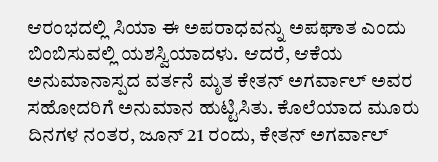ಆರಂಭದಲ್ಲಿ ಸಿಯಾ ಈ ಅಪರಾಧವನ್ನು ಅಪಘಾತ ಎಂದು ಬಿಂಬಿಸುವಲ್ಲಿ ಯಶಸ್ವಿಯಾದಳು. ಆದರೆ, ಆಕೆಯ ಅನುಮಾನಾಸ್ಪದ ವರ್ತನೆ ಮೃತ ಕೇತನ್ ಅಗರ್ವಾಲ್ ಅವರ ಸಹೋದರಿಗೆ ಅನುಮಾನ ಹುಟ್ಟಿಸಿತು. ಕೊಲೆಯಾದ ಮೂರು ದಿನಗಳ ನಂತರ, ಜೂನ್ 21 ರಂದು, ಕೇತನ್ ಅಗರ್ವಾಲ್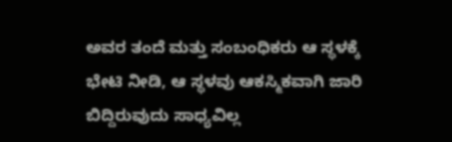ಅವರ ತಂದೆ ಮತ್ತು ಸಂಬಂಧಿಕರು ಆ ಸ್ಥಳಕ್ಕೆ ಭೇಟಿ ನೀಡಿ, ಆ ಸ್ಥಳವು ಆಕಸ್ಮಿಕವಾಗಿ ಜಾರಿ ಬಿದ್ದಿರುವುದು ಸಾಧ್ಯವಿಲ್ಲ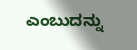ಎಂಬುದನ್ನು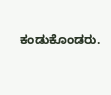ಕಂಡುಕೊಂಡರು.